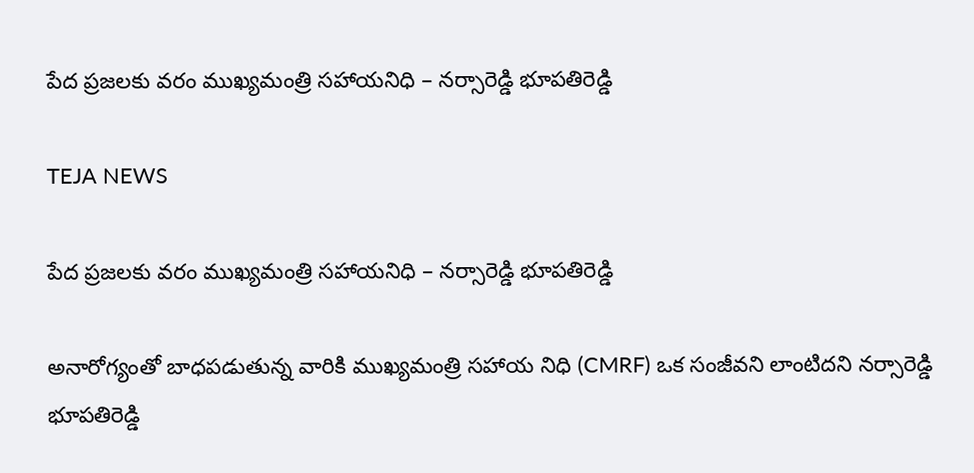పేద ప్రజలకు వరం ముఖ్యమంత్రి సహాయనిధి – నర్సారెడ్డి భూపతిరెడ్డి

TEJA NEWS

పేద ప్రజలకు వరం ముఖ్యమంత్రి సహాయనిధి – నర్సారెడ్డి భూపతిరెడ్డి

అనారోగ్యంతో బాధపడుతున్న వారికి ముఖ్యమంత్రి సహాయ నిధి (CMRF) ఒక సంజీవని లాంటిదని నర్సారెడ్డి భూపతిరెడ్డి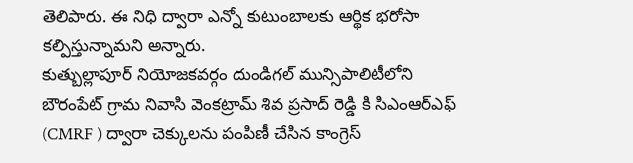తెలిపారు. ఈ నిధి ద్వారా ఎన్నో కుటుంబాలకు ఆర్థిక భరోసా కల్పిస్తున్నామని అన్నారు.
కుత్బుల్లాపూర్ నియోజకవర్గం దుండిగల్ మున్సిపాలిటీలోని బౌరంపేట్ గ్రామ నివాసి వెంకట్రామ్ శివ ప్రసాద్ రెడ్డి కి సి‌ఎం‌ఆర్‌ఎఫ్ (CMRF ) ద్వారా చెక్కులను పంపిణీ చేసిన కాంగ్రెస్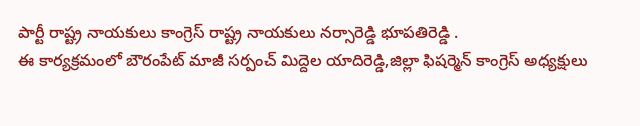పార్టీ రాష్ట్ర నాయకులు కాంగ్రెస్ రాష్ట్ర నాయకులు నర్సారెడ్డి భూపతిరెడ్డి .
ఈ కార్యక్రమంలో బౌరంపేట్ మాజీ సర్పంచ్ మిద్దెల యాదిరెడ్డి,జిల్లా ఫిషర్మెన్ కాంగ్రెస్ అధ్యక్షులు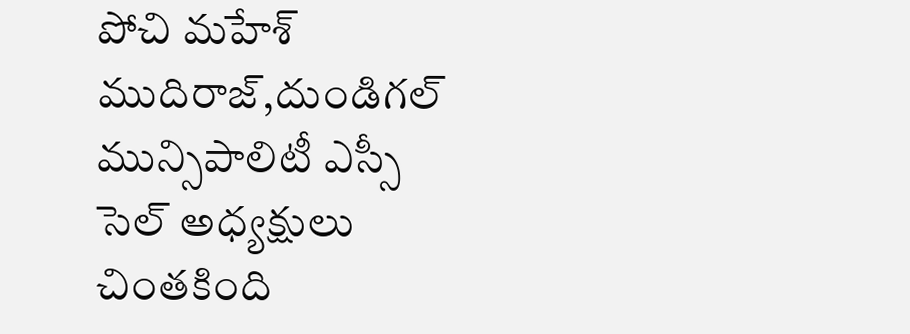పోచి మహేశ్ ముదిరాజ్,దుండిగల్ మున్సిపాలిటీ ఎస్సీ సెల్ అధ్యక్షులు చింతకింది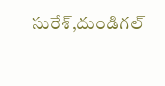సురేశ్,దుండిగల్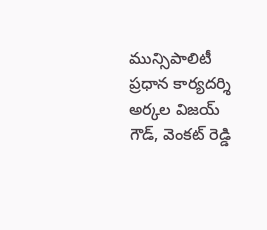మున్సిపాలిటీ ప్రధాన కార్యదర్శి అర్కల విజయ్ గౌడ్, వెంకట్ రెడ్డి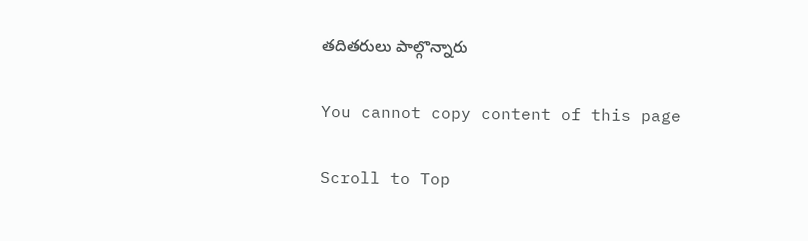తదితరులు పాల్గొన్నారు

You cannot copy content of this page

Scroll to Top